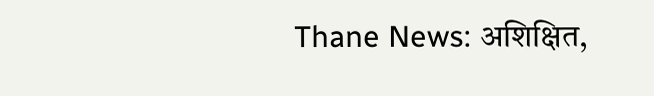Thane News: अशिक्षित,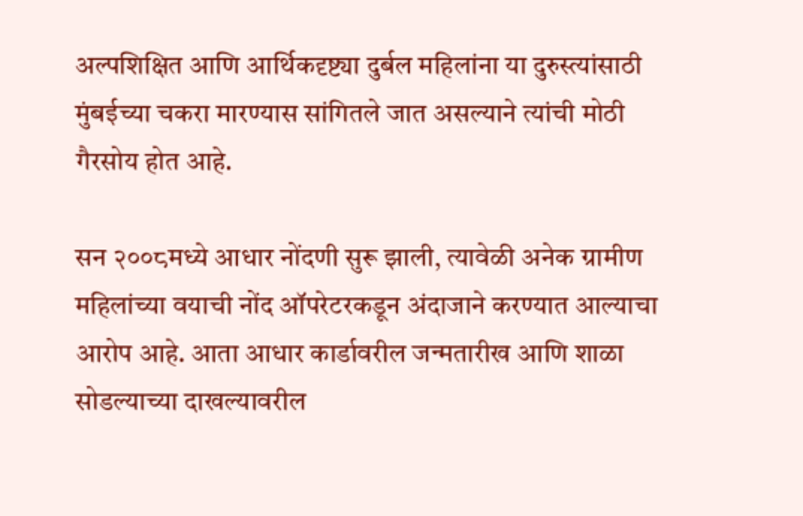अल्पशिक्षित आणि आर्थिकदृष्ट्या दुर्बल महिलांना या दुरुस्त्यांसाठी मुंबईच्या चकरा मारण्यास सांगितले जात असल्याने त्यांची मोठी गैरसोय होत आहे.

सन २००८मध्ये आधार नोंदणी सुरू झाली, त्यावेळी अनेक ग्रामीण महिलांच्या वयाची नोंद ऑपरेटरकडून अंदाजाने करण्यात आल्याचा आरोप आहे. आता आधार कार्डावरील जन्मतारीख आणि शाळा सोडल्याच्या दाखल्यावरील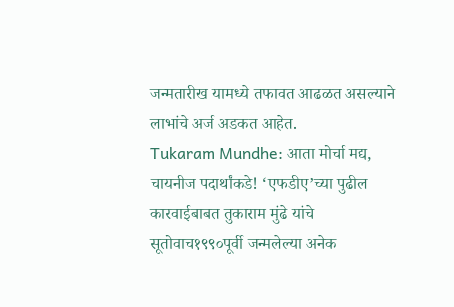जन्मतारीख यामध्ये तफावत आढळत असल्याने लाभांचे अर्ज अडकत आहेत.
Tukaram Mundhe: आता मोर्चा मद्य, चायनीज पदार्थांकडे! ‘एफडीए’च्या पुढील कारवाईबाबत तुकाराम मुंढे यांचे सूतोवाच१९९०पूर्वी जन्मलेल्या अनेक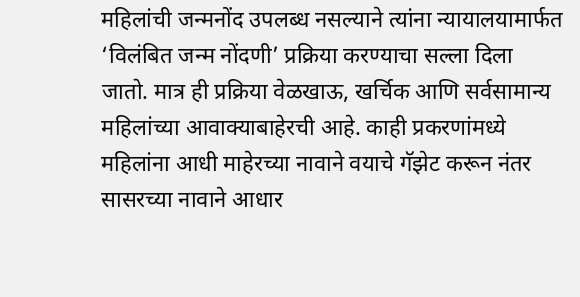महिलांची जन्मनोंद उपलब्ध नसल्याने त्यांना न्यायालयामार्फत ‘विलंबित जन्म नोंदणी’ प्रक्रिया करण्याचा सल्ला दिला जातो. मात्र ही प्रक्रिया वेळखाऊ, खर्चिक आणि सर्वसामान्य महिलांच्या आवाक्याबाहेरची आहे. काही प्रकरणांमध्ये महिलांना आधी माहेरच्या नावाने वयाचे गॅझेट करून नंतर सासरच्या नावाने आधार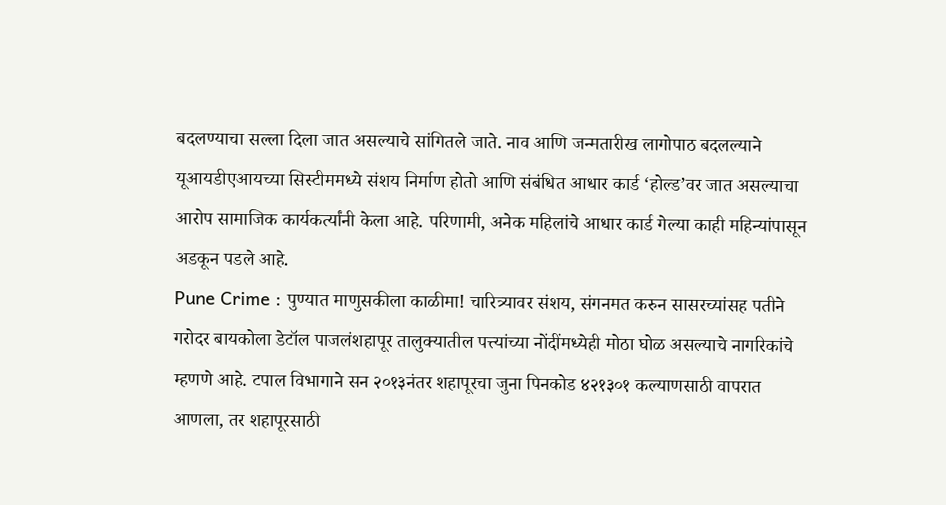बदलण्याचा सल्ला दिला जात असल्याचे सांगितले जाते. नाव आणि जन्मतारीख लागोपाठ बदलल्याने यूआयडीएआयच्या सिस्टीममध्ये संशय निर्माण होतो आणि संबंधित आधार कार्ड ‘होल्ड’वर जात असल्याचा आरोप सामाजिक कार्यकर्त्यांनी केला आहे. परिणामी, अनेक महिलांचे आधार कार्ड गेल्या काही महिन्यांपासून अडकून पडले आहे.
Pune Crime : पुण्यात माणुसकीला काळीमा! चारित्र्यावर संशय, संगनमत करुन सासरच्यांसह पतीने गरोदर बायकोला डेटॉल पाजलंशहापूर तालुक्यातील पत्त्यांच्या नोंदींमध्येही मोठा घोळ असल्याचे नागरिकांचे म्हणणे आहे. टपाल विभागाने सन २०१३नंतर शहापूरचा जुना पिनकोड ४२१३०१ कल्याणसाठी वापरात आणला, तर शहापूरसाठी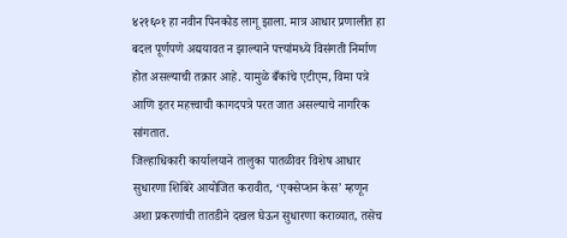४२१६०१ हा नवीन पिनकोड लागू झाला. मात्र आधार प्रणालीत हा बदल पूर्णपणे अद्ययावत न झाल्याने पत्त्यांमध्ये विसंगती निर्माण होत असल्याची तक्रार आहे. यामुळे बँकांचे एटीएम, विमा पत्रे आणि इतर महत्त्वाची कागदपत्रे परत जात असल्याचे नागरिक सांगतात.
जिल्हाधिकारी कार्यालयाने तालुका पातळीवर विशेष आधार सुधारणा शिबिरे आयोजित करावीत, ‘एक्सेप्शन केस’ म्हणून अशा प्रकरणांची तातडीने दखल घेऊन सुधारणा कराव्यात, तसेच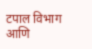टपाल विभाग आणि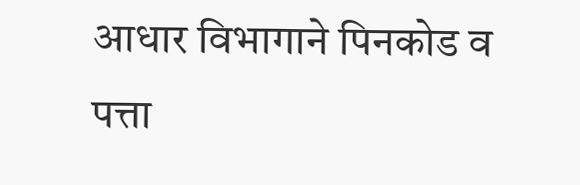आधार विभागाने पिनकोड व पत्ता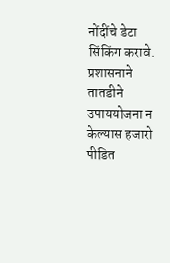नोंदींचे डेटा सिंकिंग करावे. प्रशासनाने तातडीने उपाययोजना न केल्यास हजारो पीडित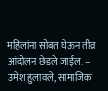महिलांना सोबत घेऊन तीव्र आंदोलन छेडले जाईल. – उमेश हुलावले, सामाजिक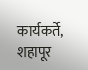कार्यकर्ते, शहापूर